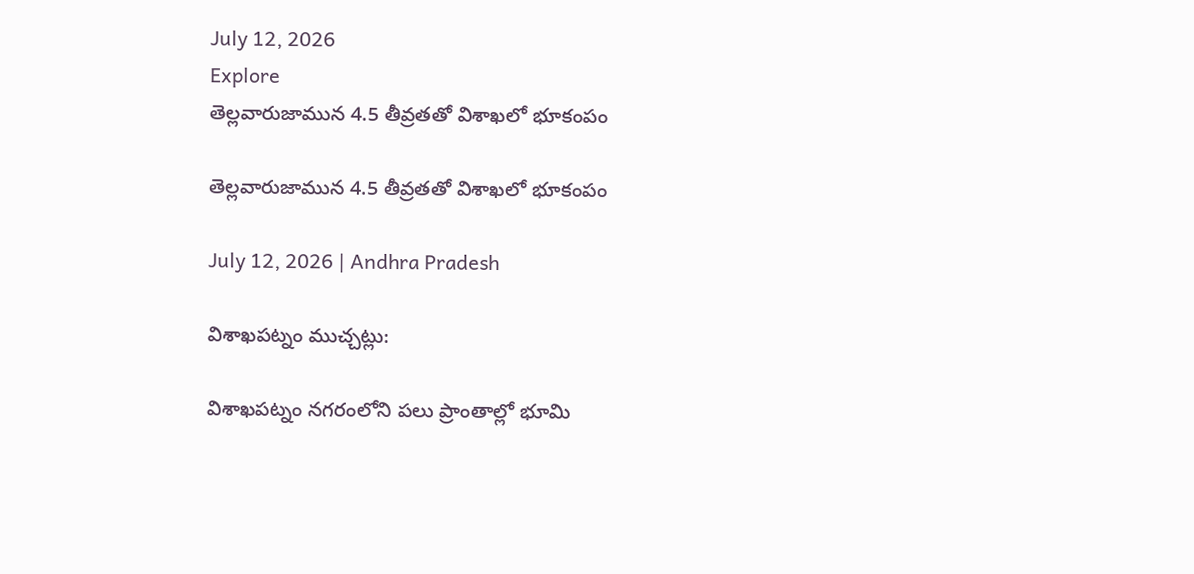July 12, 2026
Explore
తెల్లవారుజామున 4.5 తీవ్రతతో విశాఖలో భూకంపం

తెల్లవారుజామున 4.5 తీవ్రతతో విశాఖలో భూకంపం

July 12, 2026 | Andhra Pradesh

విశాఖపట్నం ముచ్చట్లు:

విశాఖపట్నం నగరంలోని పలు ప్రాంతాల్లో భూమి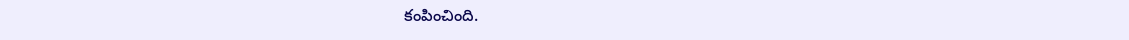కంపించింది.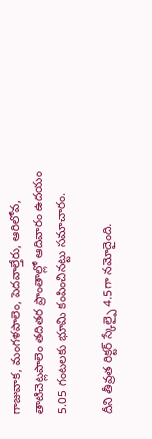గాజువాక, మంగళపాలెం, పెదవాల్తేరు, ఆరిలోవ, తాటిచెట్లపాలెం తదితర ప్రాంతాల్లో ఆదివారం ఉదయం 5.05 గంటలకు భూమి కంపించినట్టు సమాచారం.

దీని తీవ్రత రిక్టర్ స్కేల్పై 4.5గా నమోదైంది.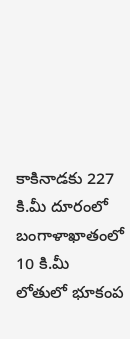కాకినాడకు 227 కి.మీ దూరంలో బంగాళాఖాతంలో 10 కి.మీ లోతులో భూకంప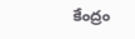కేంద్రం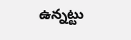ఉన్నట్టు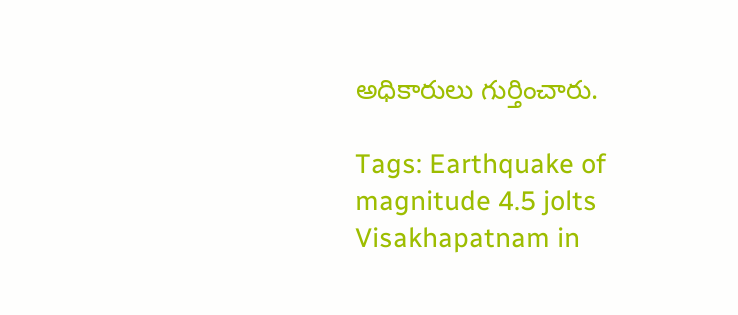అధికారులు గుర్తించారు.

Tags: Earthquake of magnitude 4.5 jolts Visakhapatnam in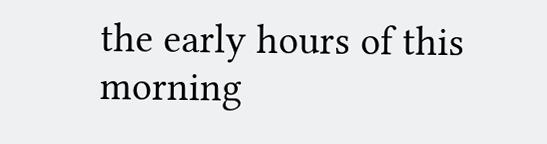the early hours of this morning